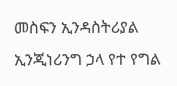መስፍን ኢንዳስትሪያል ኢንጂነሪንግ ኃላ የተ የግል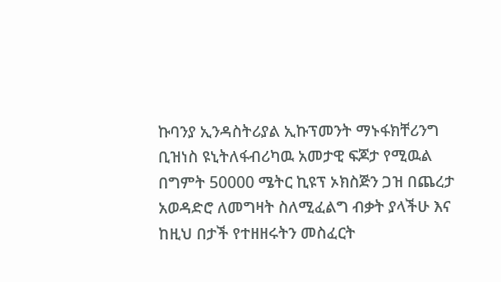ኩባንያ ኢንዳስትሪያል ኢኩፕመንት ማኑፋክቸሪንግ ቢዝነስ ዩኒትለፋብሪካዉ አመታዊ ፍጆታ የሚዉል በግምት 50000 ሜትር ኪዩፕ ኦክስጅን ጋዝ በጨረታ አወዳድሮ ለመግዛት ስለሚፈልግ ብቃት ያላችሁ እና ከዚህ በታች የተዘዘሩትን መስፈርት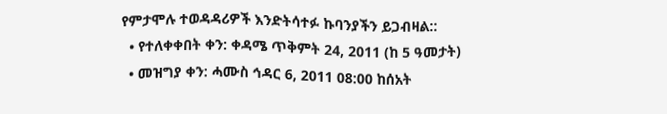የምታሞሉ ተወዳዳሪዎች እንድትሳተፉ ኩባንያችን ይጋብዛል::
  • የተለቀቀበት ቀን: ቀዳሜ ጥቅምት 24, 2011 (ከ 5 ዓመታት)
  • መዝግያ ቀን: ሓሙስ ኅዳር 6, 2011 08:00 ከሰአት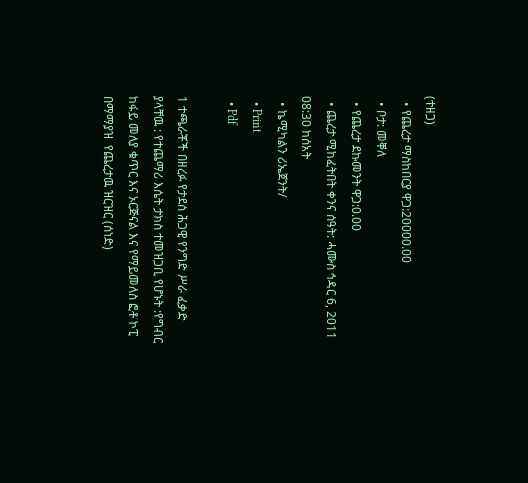(ተዘጋ)
  • የጨረታ ማስከበርያ ዋጋ:20000.00
  • ቦታ: መቐለ
  • የጨረታ ደኩመንት ዋጋ:0.00
  • ጨረታ ሚከፈትበት ቀንና ሰዓት: ሓሙስ ኅዳር 6, 2011 08:30 ከሰአት
  • ኬሚካልን ሪኤጀንት/
  • Print
  • Pdf

1 ተጫራቾች በዘረፉ የታደሰ ሕጋዊ የንግድ ሥራ ፈቃድ ያላቸዉ : የተጨማሪ እሴት ታክስ ተመዝጋቢ የሆኑት :የግብር ከፋይ መለያ ቁጥር እና ኦርጅናል እና የማይመለስ ፎቶ ኮፒ በማማያዝ  የጨረታዉ ዝርዝር (ሰነድ)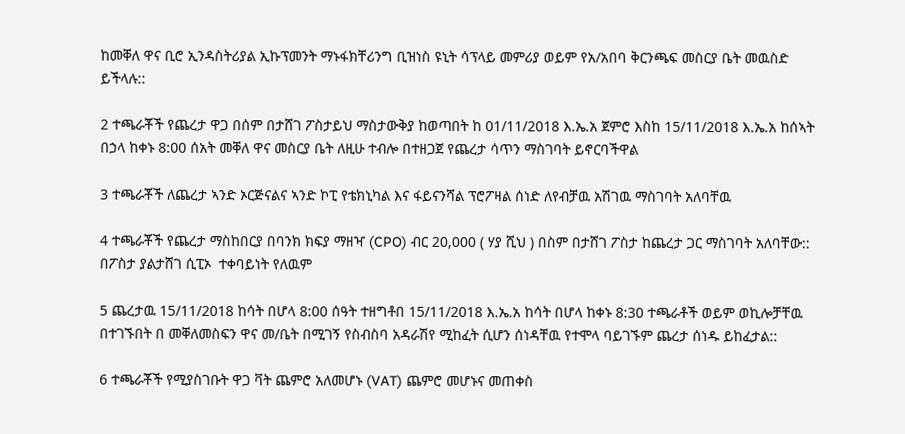ከመቐለ ዋና ቢሮ ኢንዳስትሪያል ኢኩፕመንት ማኑፋክቸሪንግ ቢዝነስ ዩኒት ሳፕላይ መምሪያ ወይም የአ/አበባ ቅርንጫፍ መስርያ ቤት መዉስድ ይችላሉ::

2 ተጫራቾች የጨረታ ዋጋ በሰም በታሸገ ፖስታይህ ማስታውቅያ ከወጣበት ከ 01/11/2018 እ.ኤ.አ ጀምሮ እስከ 15/11/2018 እ.ኤ.አ ከሰኣት በኃላ ከቀኑ 8:00 ሰአት መቐለ ዋና መስርያ ቤት ለዚሁ ተብሎ በተዘጋጀ የጨረታ ሳጥን ማስገባት ይኖርባችዋል

3 ተጫራቾች ለጨረታ ኣንድ ኦርጅናልና ኣንድ ኮፒ የቴክኒካል እና ፋይናንሻል ፕሮፖዛል ሰነድ ለየብቻዉ አሽገዉ ማስገባት አለባቸዉ

4 ተጫራቾች የጨረታ ማስከበርያ በባንክ ክፍያ ማዘዣ (CPO) ብር 20,000 ( ሃያ ሺህ ) በስም በታሸገ ፖስታ ከጨረታ ጋር ማስገባት አለባቸው:: በፖስታ ያልታሸገ ሲፒኦ  ተቀባይነት የለዉም

5 ጨረታዉ 15/11/2018 ከሳት በሆላ 8:00 ሰዓት ተዘግቶበ 15/11/2018 እ.ኤ.አ ከሳት በሆላ ከቀኑ 8:30 ተጫራቶች ወይም ወኪሎቻቸዉ በተገኙበት በ መቐለመስፍን ዋና መ/ቤት በሚገኝ የስብስባ አዳራሽየ ሚከፈት ሲሆን ሰነዳቸዉ የተሞላ ባይገኙም ጨረታ ሰነዱ ይከፈታል::

6 ተጫራቾች የሚያስገቡት ዋጋ ቫት ጨምሮ አለመሆኑ (VAT) ጨምሮ መሆኑና መጠቀስ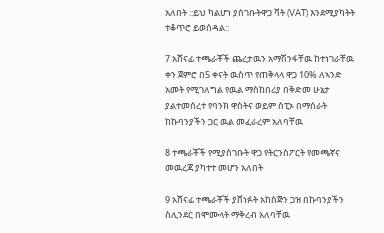አለበት ::ይህ ካልሆነ ያስገቡትዋጋ ቫት (VAT) እንደሚያካትት ተቆጥሮ ይወሰዳል::

7 አሸናፊ ተጫራቾች ጨረታዉን አማሽንፋቸዉ ከተነገራቸዉ ቀን ጀምሮ በ5 ቀናት ዉስጥ የጠቅላላ ዋጋ 10% ለኣንድ አመት የሚገለግል የዉል ማስከበሪያ በቅድመ ሁኔታ ያልተመሰረተ የባንክ ዋስትና ወይም ስፒኦ በማሰራት ከኩባንያችን ጋር ዉል መፈራረም አለባቸዉ

8 ተጫራቾች የሚያስገቡት ዋጋ የትርንስፖርት የመጫኛና መዉረጃ ያካተተ መሆን አለበት

9 አሸናፊ ተጫራቾች ያሸነፉት አከስጅን ጋዝ በኩባንያችን ስሊንደር በሞሙላት ማቅረብ አለባቸዉ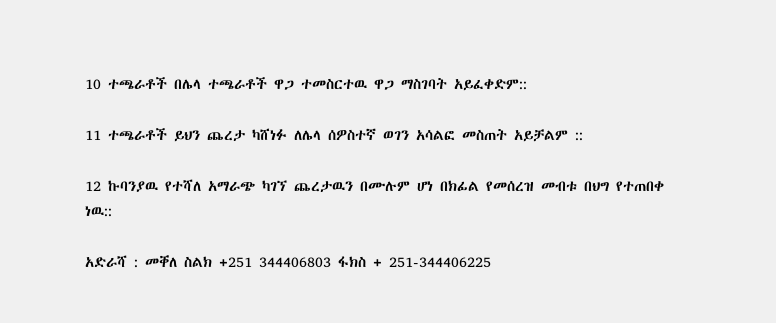10 ተጫራቶች በሌላ ተጫራቶች ዋጋ ተመስርተዉ ዋጋ ማስገባት አይፈቀድም::

11 ተጫራቶች ይህን ጨረታ ካሸነፉ ለሌላ ሰዎስተኛ ወገን አሳልፎ መስጠት አይቻልም ::

12 ኩባንያዉ የተሻለ አማራጭ ካገኘ ጨረታዉን በሙሉም ሆነ በክፊል የመሰረዝ መብቱ በህግ የተጠበቀ ነዉ::

አድራሻ : መቐለ ስልክ +251 344406803 ፋክስ + 251-344406225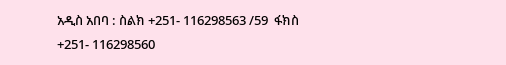አዲስ አበባ : ስልክ +251- 116298563 /59  ፋክስ +251- 116298560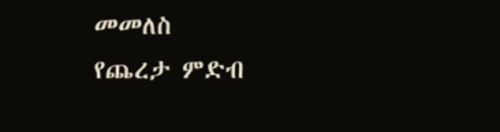መመለስ
የጨረታ ምድብ